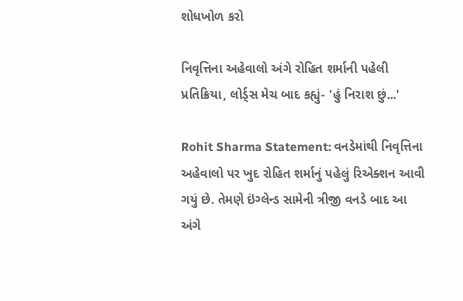શોધખોળ કરો

નિવૃત્તિના અહેવાલો અંગે રોહિત શર્માની પહેલી પ્રતિક્રિયા, લોર્ડ્સ મેચ બાદ કહ્યું- 'હું નિરાશ છું...'

Rohit Sharma Statement: વનડેમાંથી નિવૃત્તિના અહેવાલો પર ખુદ રોહિત શર્માનું પહેલું રિએક્શન આવી ગયું છે. તેમણે ઇંગ્લેન્ડ સામેની ત્રીજી વનડે બાદ આ અંગે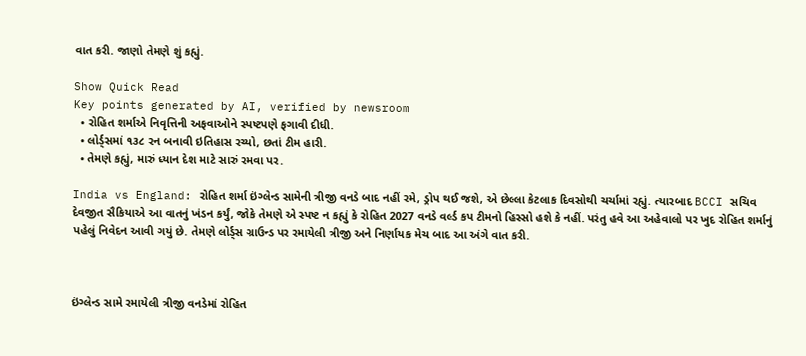વાત કરી. જાણો તેમણે શું કહ્યું.

Show Quick Read
Key points generated by AI, verified by newsroom
  • રોહિત શર્માએ નિવૃત્તિની અફવાઓને સ્પષ્ટપણે ફગાવી દીધી.
  • લોર્ડ્સમાં ૧૩૮ રન બનાવી ઇતિહાસ રચ્યો, છતાં ટીમ હારી.
  • તેમણે કહ્યું, મારું ધ્યાન દેશ માટે સારું રમવા પર.

India vs England: રોહિત શર્મા ઇંગ્લેન્ડ સામેની ત્રીજી વનડે બાદ નહીં રમે, ડ્રોપ થઈ જશે, એ છેલ્લા કેટલાક દિવસોથી ચર્ચામાં રહ્યું. ત્યારબાદ BCCI સચિવ દેવજીત સૈકિયાએ આ વાતનું ખંડન કર્યું, જોકે તેમણે એ સ્પષ્ટ ન કહ્યું કે રોહિત 2027 વનડે વર્લ્ડ કપ ટીમનો હિસ્સો હશે કે નહીં. પરંતુ હવે આ અહેવાલો પર ખુદ રોહિત શર્માનું પહેલું નિવેદન આવી ગયું છે. તેમણે લોર્ડ્સ ગ્રાઉન્ડ પર રમાયેલી ત્રીજી અને નિર્ણાયક મેચ બાદ આ અંગે વાત કરી.



ઇંગ્લેન્ડ સામે રમાયેલી ત્રીજી વનડેમાં રોહિત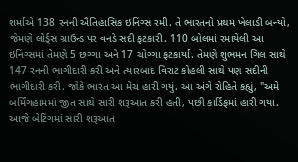શર્માએ 138 રનની ઐતિહાસિક ઇનિંગ્સ રમી. તે ભારતનો પ્રથમ ખેલાડી બન્યો, જેમણે લોર્ડ્સ ગ્રાઉન્ડ પર વનડે સદી ફટકારી. 110 બોલમાં રમાયેલી આ ઇનિંગ્સમાં તેમણે 5 છગ્ગા અને 17 ચોગ્ગા ફટકાર્યા. તેમણે શુભમન ગિલ સાથે 147 રનની ભાગીદારી કરી અને ત્યારબાદ વિરાટ કોહલી સાથે પણ સદીની ભાગીદારી કરી. જોકે ભારત આ મેચ હારી ગયું. આ અંગે રોહિતે કહ્યું, "અમે બર્મિંગહામમાં જીત સાથે સારી શરૂઆત કરી હતી, પછી કાર્ડિફમાં હારી ગયા. આજે બેટિંગમાં સારી શરૂઆત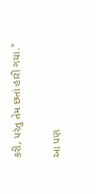કરી, પરંતુ તેમ છતાં હારી ગયા."

આ પણ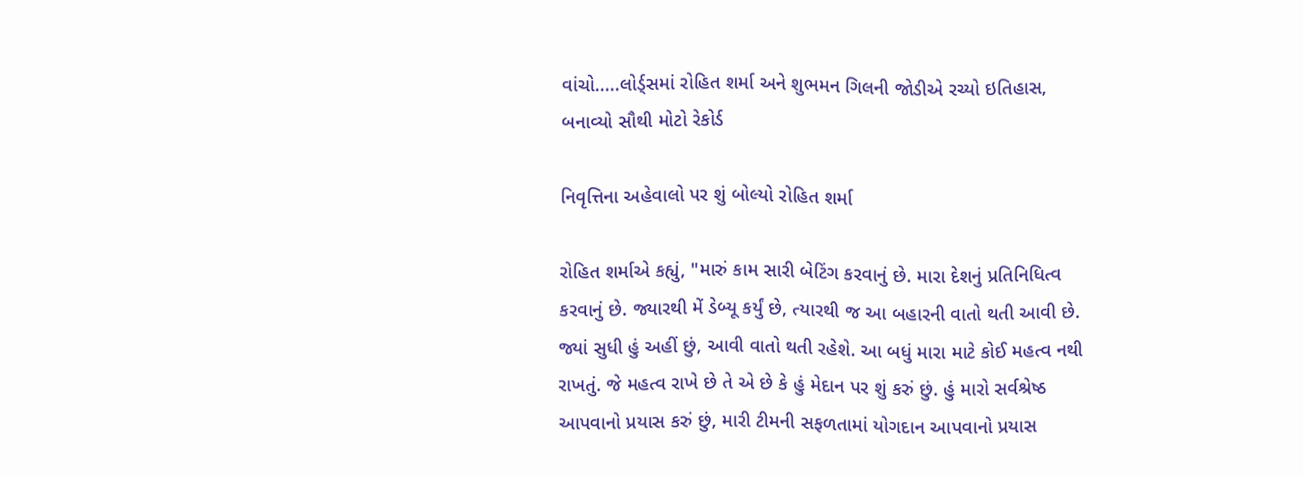વાંચો.....લોર્ડ્સમાં રોહિત શર્મા અને શુભમન ગિલની જોડીએ રચ્યો ઇતિહાસ, બનાવ્યો સૌથી મોટો રેકોર્ડ

નિવૃત્તિના અહેવાલો પર શું બોલ્યો રોહિત શર્મા

રોહિત શર્માએ કહ્યું, "મારું કામ સારી બેટિંગ કરવાનું છે. મારા દેશનું પ્રતિનિધિત્વ કરવાનું છે. જ્યારથી મેં ડેબ્યૂ કર્યું છે, ત્યારથી જ આ બહારની વાતો થતી આવી છે. જ્યાં સુધી હું અહીં છું, આવી વાતો થતી રહેશે. આ બધું મારા માટે કોઈ મહત્વ નથી રાખતું. જે મહત્વ રાખે છે તે એ છે કે હું મેદાન પર શું કરું છું. હું મારો સર્વશ્રેષ્ઠ આપવાનો પ્રયાસ કરું છું, મારી ટીમની સફળતામાં યોગદાન આપવાનો પ્રયાસ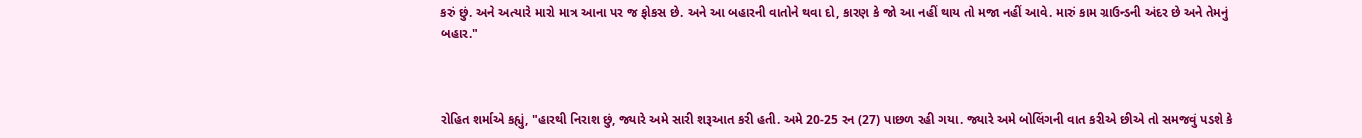કરું છું. અને અત્યારે મારો માત્ર આના પર જ ફોકસ છે. અને આ બહારની વાતોને થવા દો, કારણ કે જો આ નહીં થાય તો મજા નહીં આવે. મારું કામ ગ્રાઉન્ડની અંદર છે અને તેમનું બહાર."



રોહિત શર્માએ કહ્યું, "હારથી નિરાશ છું, જ્યારે અમે સારી શરૂઆત કરી હતી. અમે 20-25 રન (27) પાછળ રહી ગયા. જ્યારે અમે બોલિંગની વાત કરીએ છીએ તો સમજવું પડશે કે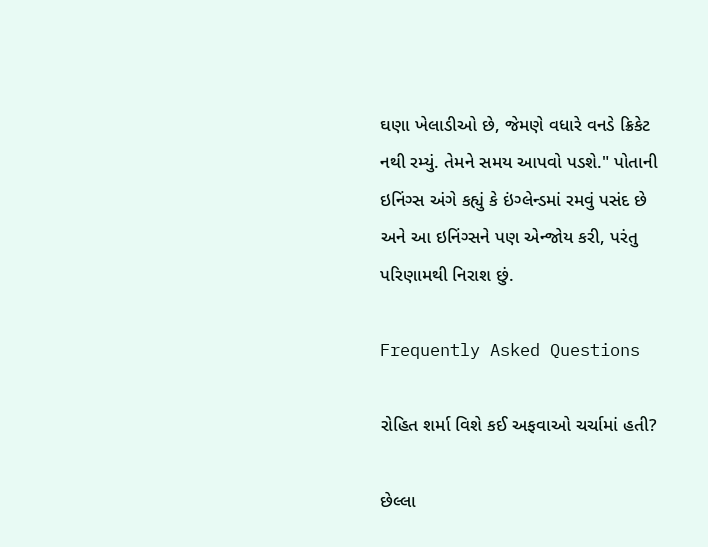ઘણા ખેલાડીઓ છે, જેમણે વધારે વનડે ક્રિકેટ નથી રમ્યું. તેમને સમય આપવો પડશે." પોતાની ઇનિંગ્સ અંગે કહ્યું કે ઇંગ્લેન્ડમાં રમવું પસંદ છે અને આ ઇનિંગ્સને પણ એન્જોય કરી, પરંતુ પરિણામથી નિરાશ છું.

Frequently Asked Questions

રોહિત શર્મા વિશે કઈ અફવાઓ ચર્ચામાં હતી?

છેલ્લા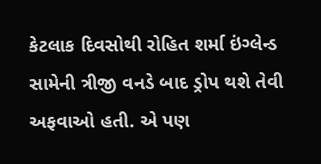કેટલાક દિવસોથી રોહિત શર્મા ઇંગ્લેન્ડ સામેની ત્રીજી વનડે બાદ ડ્રોપ થશે તેવી અફવાઓ હતી. એ પણ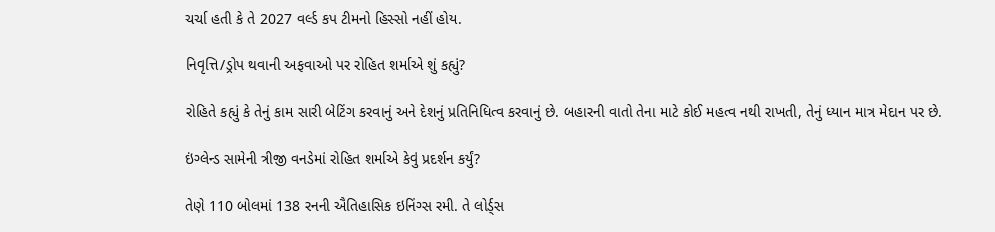ચર્ચા હતી કે તે 2027 વર્લ્ડ કપ ટીમનો હિસ્સો નહીં હોય.

નિવૃત્તિ/ડ્રોપ થવાની અફવાઓ પર રોહિત શર્માએ શું કહ્યું?

રોહિતે કહ્યું કે તેનું કામ સારી બેટિંગ કરવાનું અને દેશનું પ્રતિનિધિત્વ કરવાનું છે. બહારની વાતો તેના માટે કોઈ મહત્વ નથી રાખતી, તેનું ધ્યાન માત્ર મેદાન પર છે.

ઇંગ્લેન્ડ સામેની ત્રીજી વનડેમાં રોહિત શર્માએ કેવું પ્રદર્શન કર્યું?

તેણે 110 બોલમાં 138 રનની ઐતિહાસિક ઇનિંગ્સ રમી. તે લોર્ડ્સ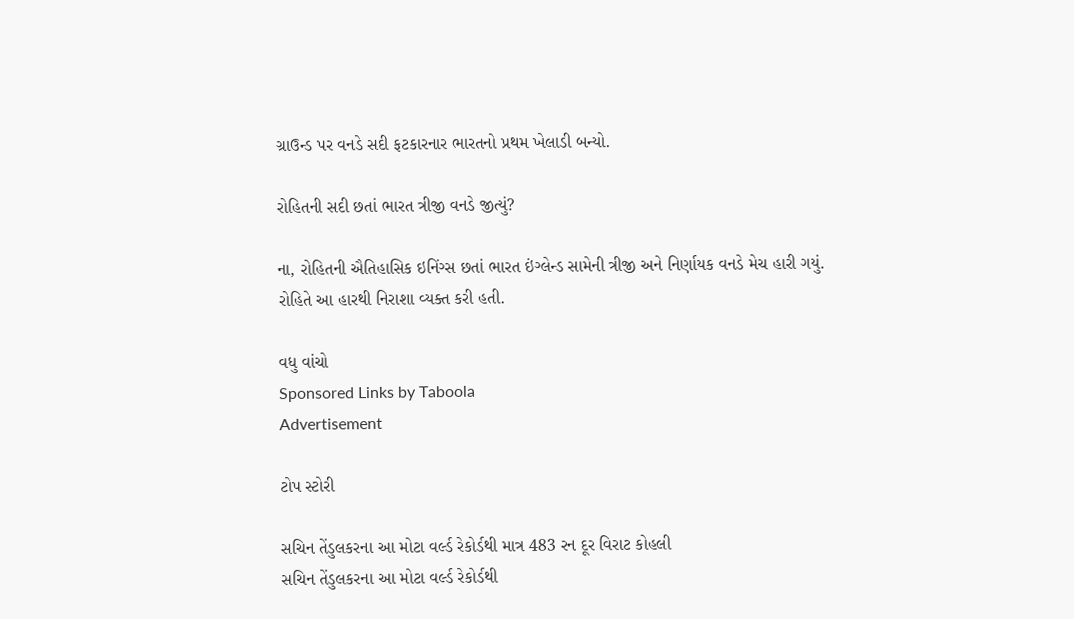ગ્રાઉન્ડ પર વનડે સદી ફટકારનાર ભારતનો પ્રથમ ખેલાડી બન્યો.

રોહિતની સદી છતાં ભારત ત્રીજી વનડે જીત્યું?

ના, રોહિતની ઐતિહાસિક ઇનિંગ્સ છતાં ભારત ઇંગ્લેન્ડ સામેની ત્રીજી અને નિર્ણાયક વનડે મેચ હારી ગયું. રોહિતે આ હારથી નિરાશા વ્યક્ત કરી હતી.

વધુ વાંચો
Sponsored Links by Taboola
Advertisement

ટોપ સ્ટોરી

સચિન તેંડુલકરના આ મોટા વર્લ્ડ રેકોર્ડથી માત્ર 483 રન દૂર વિરાટ કોહલી
સચિન તેંડુલકરના આ મોટા વર્લ્ડ રેકોર્ડથી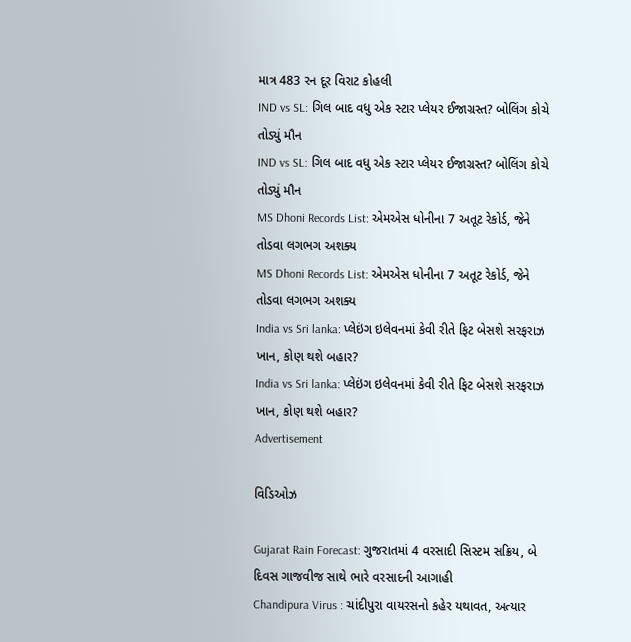માત્ર 483 રન દૂર વિરાટ કોહલી
IND vs SL: ગિલ બાદ વધુ એક સ્ટાર પ્લેયર ઈજાગ્રસ્ત? બોલિંગ કોચે તોડ્યું મૌન
IND vs SL: ગિલ બાદ વધુ એક સ્ટાર પ્લેયર ઈજાગ્રસ્ત? બોલિંગ કોચે તોડ્યું મૌન
MS Dhoni Records List: એમએસ ધોનીના 7 અતૂટ રેકોર્ડ, જેને તોડવા લગભગ અશક્ય
MS Dhoni Records List: એમએસ ધોનીના 7 અતૂટ રેકોર્ડ, જેને તોડવા લગભગ અશક્ય
India vs Sri lanka: પ્લેઇંગ ઇલેવનમાં કેવી રીતે ફિટ બેસશે સરફરાઝ ખાન, કોણ થશે બહાર?
India vs Sri lanka: પ્લેઇંગ ઇલેવનમાં કેવી રીતે ફિટ બેસશે સરફરાઝ ખાન, કોણ થશે બહાર?
Advertisement

વિડિઓઝ

Gujarat Rain Forecast: ગુજરાતમાં 4 વરસાદી સિસ્ટમ સક્રિય, બે દિવસ ગાજવીજ સાથે ભારે વરસાદની આગાહી
Chandipura Virus : ચાંદીપુરા વાયરસનો કહેર યથાવત, અત્યાર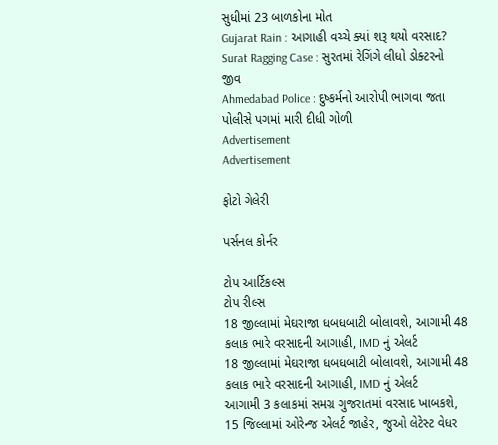સુધીમાં 23 બાળકોના મોત
Gujarat Rain : આગાહી વચ્ચે ક્યાં શરૂ થયો વરસાદ?
Surat Ragging Case : સુરતમાં રેગિંગે લીધો ડોક્ટરનો જીવ
Ahmedabad Police : દુષ્કર્મનો આરોપી ભાગવા જતા પોલીસે પગમાં મારી દીધી ગોળી
Advertisement
Advertisement

ફોટો ગેલેરી

પર્સનલ કોર્નર

ટોપ આર્ટિકલ્સ
ટોપ રીલ્સ
18 જીલ્લામાં મેઘરાજા ધબધબાટી બોલાવશે, આગામી 48 કલાક ભારે વરસાદની આગાહી, IMD નું એલર્ટ
18 જીલ્લામાં મેઘરાજા ધબધબાટી બોલાવશે, આગામી 48 કલાક ભારે વરસાદની આગાહી, IMD નું એલર્ટ
આગામી 3 કલાકમાં સમગ્ર ગુજરાતમાં વરસાદ ખાબકશે, 15 જિલ્લામાં ઓરેન્જ એલર્ટ જાહેર, જુઓ લેટેસ્ટ વેધર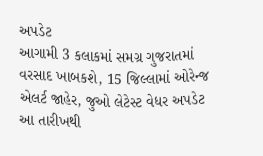અપડેટ
આગામી 3 કલાકમાં સમગ્ર ગુજરાતમાં વરસાદ ખાબકશે, 15 જિલ્લામાં ઓરેન્જ એલર્ટ જાહેર, જુઓ લેટેસ્ટ વેધર અપડેટ
આ તારીખથી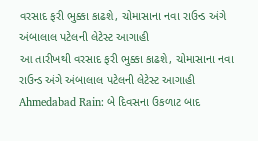વરસાદ ફરી ભુક્કા કાઢશે, ચોમાસાના નવા રાઉન્ડ અંગે અંબાલાલ પટેલની લેટેસ્ટ આગાહી
આ તારીખથી વરસાદ ફરી ભુક્કા કાઢશે, ચોમાસાના નવા રાઉન્ડ અંગે અંબાલાલ પટેલની લેટેસ્ટ આગાહી
Ahmedabad Rain: બે દિવસના ઉકળાટ બાદ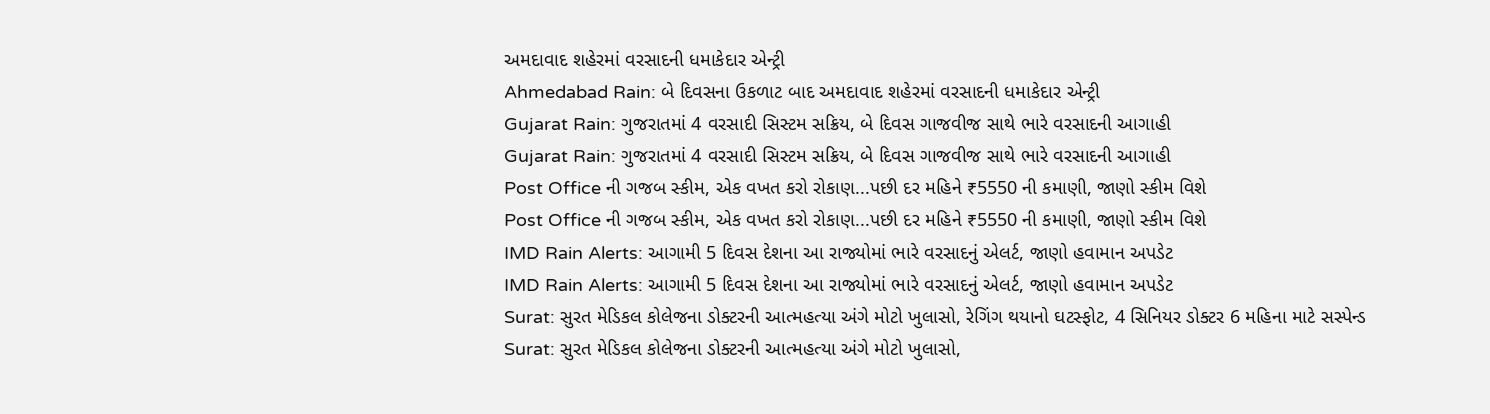અમદાવાદ શહેરમાં વરસાદની ધમાકેદાર એન્ટ્રી
Ahmedabad Rain: બે દિવસના ઉકળાટ બાદ અમદાવાદ શહેરમાં વરસાદની ધમાકેદાર એન્ટ્રી
Gujarat Rain: ગુજરાતમાં 4 વરસાદી સિસ્ટમ સક્રિય, બે દિવસ ગાજવીજ સાથે ભારે વરસાદની આગાહી
Gujarat Rain: ગુજરાતમાં 4 વરસાદી સિસ્ટમ સક્રિય, બે દિવસ ગાજવીજ સાથે ભારે વરસાદની આગાહી
Post Office ની ગજબ સ્કીમ, એક વખત કરો રોકાણ...પછી દર મહિને ₹5550 ની કમાણી, જાણો સ્કીમ વિશે
Post Office ની ગજબ સ્કીમ, એક વખત કરો રોકાણ...પછી દર મહિને ₹5550 ની કમાણી, જાણો સ્કીમ વિશે
IMD Rain Alerts: આગામી 5 દિવસ દેશના આ રાજ્યોમાં ભારે વરસાદનું એલર્ટ, જાણો હવામાન અપડેટ
IMD Rain Alerts: આગામી 5 દિવસ દેશના આ રાજ્યોમાં ભારે વરસાદનું એલર્ટ, જાણો હવામાન અપડેટ
Surat: સુરત મેડિકલ કોલેજના ડોક્ટરની આત્મહત્યા અંગે મોટો ખુલાસો, રેગિંગ થયાનો ઘટસ્ફોટ, 4 સિનિયર ડોક્ટર 6 મહિના માટે સસ્પેન્ડ
Surat: સુરત મેડિકલ કોલેજના ડોક્ટરની આત્મહત્યા અંગે મોટો ખુલાસો,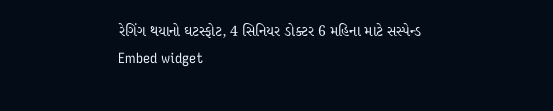રેગિંગ થયાનો ઘટસ્ફોટ, 4 સિનિયર ડોક્ટર 6 મહિના માટે સસ્પેન્ડ
Embed widget